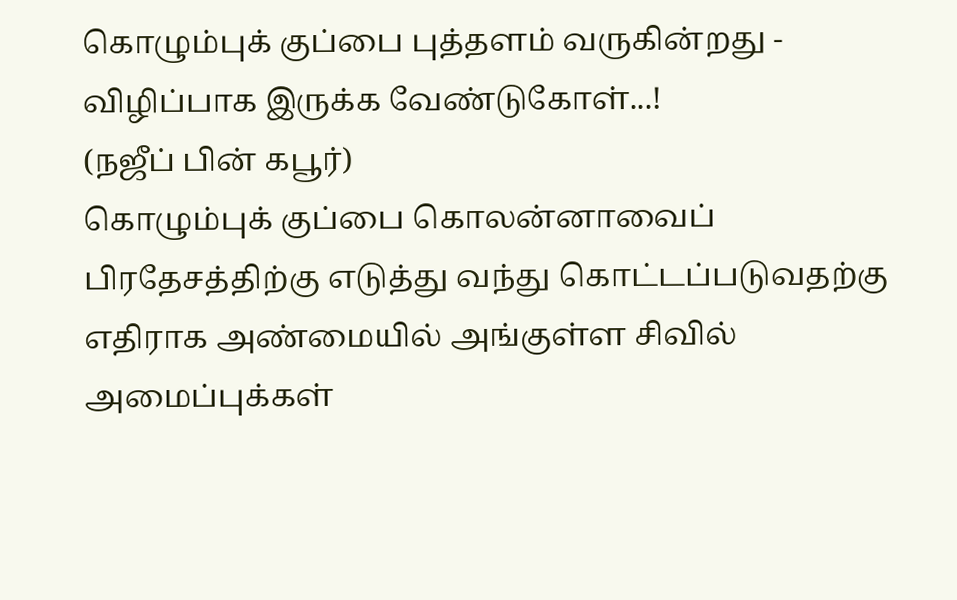கொழும்புக் குப்பை புத்தளம் வருகின்றது - விழிப்பாக இருக்க வேண்டுகோள்...!
(நஜீப் பின் கபூர்)
கொழும்புக் குப்பை கொலன்னாவைப் பிரதேசத்திற்கு எடுத்து வந்து கொட்டப்படுவதற்கு எதிராக அண்மையில் அங்குள்ள சிவில் அமைப்புக்கள்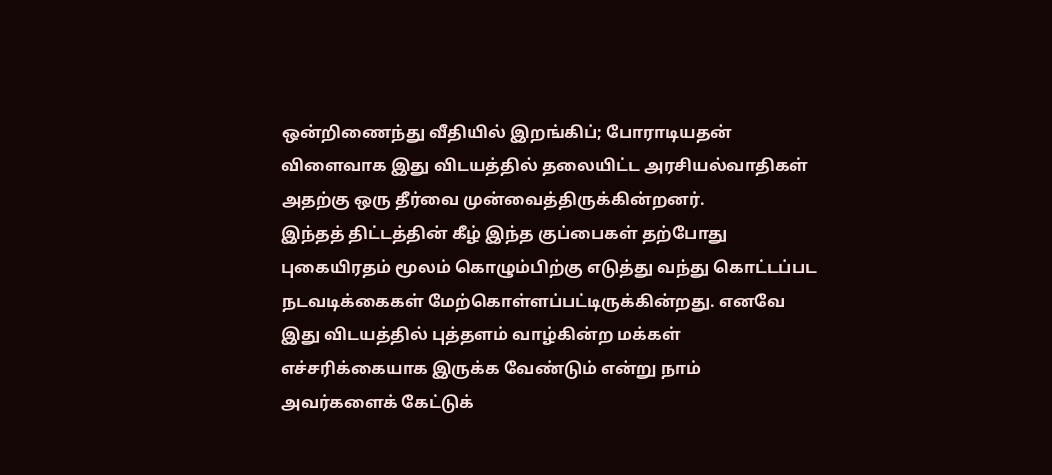ஒன்றிணைந்து வீதியில் இறங்கிப்; போராடியதன் விளைவாக இது விடயத்தில் தலையிட்ட அரசியல்வாதிகள் அதற்கு ஒரு தீர்வை முன்வைத்திருக்கின்றனர்.
இந்தத் திட்டத்தின் கீழ் இந்த குப்பைகள் தற்போது புகையிரதம் மூலம் கொழும்பிற்கு எடுத்து வந்து கொட்டப்பட நடவடிக்கைகள் மேற்கொள்ளப்பட்டிருக்கின்றது. எனவே இது விடயத்தில் புத்தளம் வாழ்கின்ற மக்கள் எச்சரிக்கையாக இருக்க வேண்டும் என்று நாம் அவர்களைக் கேட்டுக்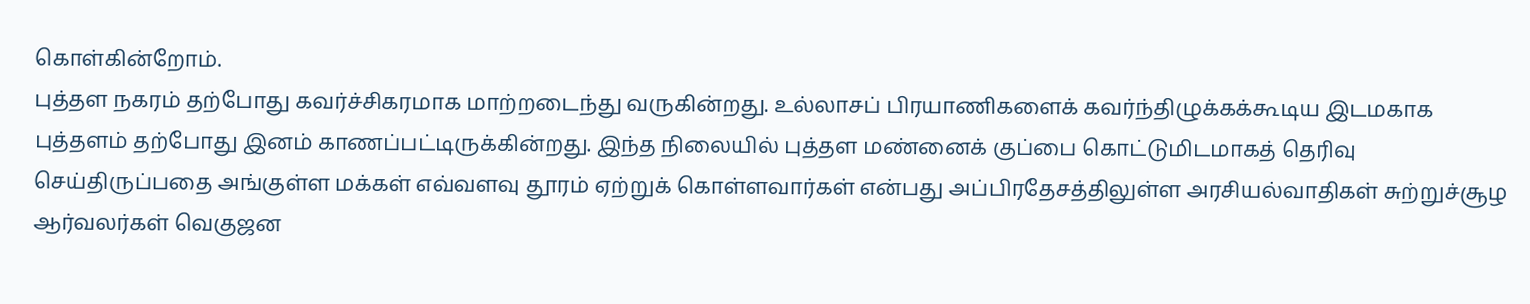கொள்கின்றோம்.
புத்தள நகரம் தற்போது கவர்ச்சிகரமாக மாற்றடைந்து வருகின்றது. உல்லாசப் பிரயாணிகளைக் கவர்ந்திழுக்கக்கூடிய இடமகாக புத்தளம் தற்போது இனம் காணப்பட்டிருக்கின்றது. இந்த நிலையில் புத்தள மண்னைக் குப்பை கொட்டுமிடமாகத் தெரிவு செய்திருப்பதை அங்குள்ள மக்கள் எவ்வளவு தூரம் ஏற்றுக் கொள்ளவார்கள் என்பது அப்பிரதேசத்திலுள்ள அரசியல்வாதிகள் சுற்றுச்சூழ ஆர்வலர்கள் வெகுஜன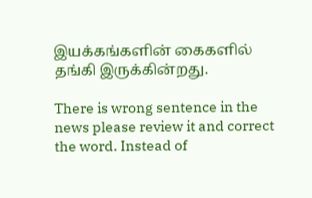இயக்கங்களின் கைகளில் தங்கி இருக்கின்றது.

There is wrong sentence in the news please review it and correct the word. Instead of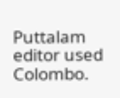Puttalam editor used Colombo.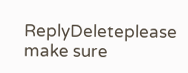ReplyDeleteplease make sure